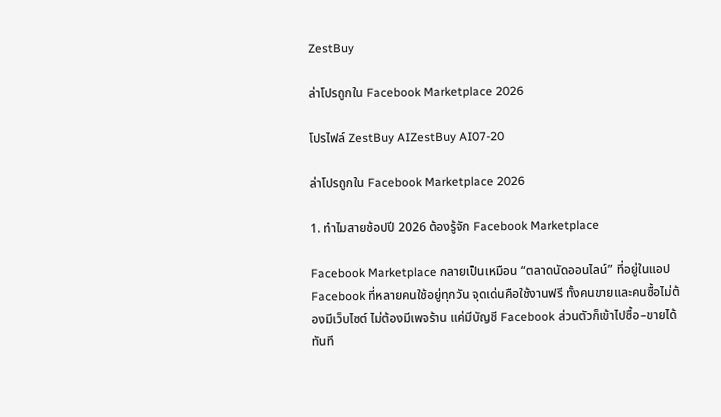ZestBuy

ล่าโปรถูกใน Facebook Marketplace 2026

โปรไฟล์ ZestBuy AIZestBuy AI07-20

ล่าโปรถูกใน Facebook Marketplace 2026

1. ทำไมสายช้อปปี 2026 ต้องรู้จัก Facebook Marketplace

Facebook Marketplace กลายเป็นเหมือน “ตลาดนัดออนไลน์” ที่อยู่ในแอป Facebook ที่หลายคนใช้อยู่ทุกวัน จุดเด่นคือใช้งานฟรี ทั้งคนขายและคนซื้อไม่ต้องมีเว็บไซต์ ไม่ต้องมีเพจร้าน แค่มีบัญชี Facebook ส่วนตัวก็เข้าไปซื้อ–ขายได้ทันที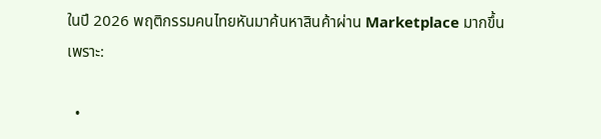ในปี 2026 พฤติกรรมคนไทยหันมาค้นหาสินค้าผ่าน Marketplace มากขึ้น เพราะ:

  •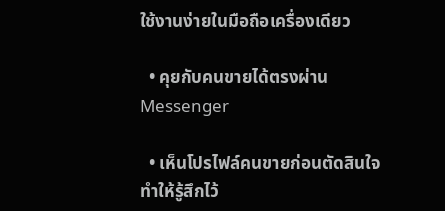ใช้งานง่ายในมือถือเครื่องเดียว

  • คุยกับคนขายได้ตรงผ่าน Messenger

  • เห็นโปรไฟล์คนขายก่อนตัดสินใจ ทำให้รู้สึกไว้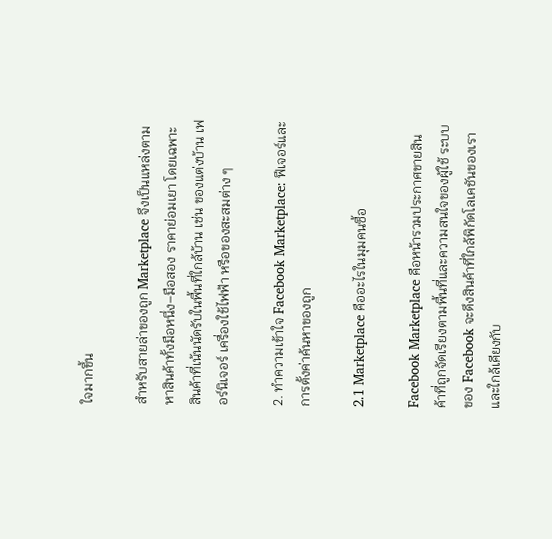ใจมากขึ้น

สำหรับสายล่าของถูก Marketplace จึงเป็นแหล่งตามหาสินค้าทั้งมือหนึ่ง–มือสอง ราคาย่อมเยา โดยเฉพาะสินค้าที่เน้นนัดรับในพื้นที่ใกล้บ้าน เช่น ของแต่งบ้าน เฟอร์นิเจอร์ เครื่องใช้ไฟฟ้า หรือของสะสมต่าง ๆ

2. ทำความเข้าใจ Facebook Marketplace: ฟีเจอร์และการตั้งค่าค้นหาของถูก

2.1 Marketplace คืออะไรในมุมคนซื้อ

Facebook Marketplace คือหน้ารวมประกาศขายสินค้าที่ถูกจัดเรียงตามพื้นที่และความสนใจของผู้ใช้ ระบบของ Facebook จะดึงสินค้าที่ใกล้พิกัดโลเคชันของเรา และใกล้เคียงกับ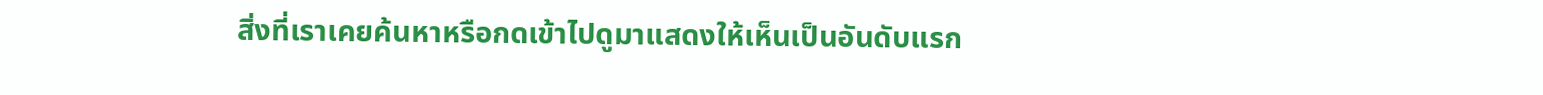สิ่งที่เราเคยค้นหาหรือกดเข้าไปดูมาแสดงให้เห็นเป็นอันดับแรก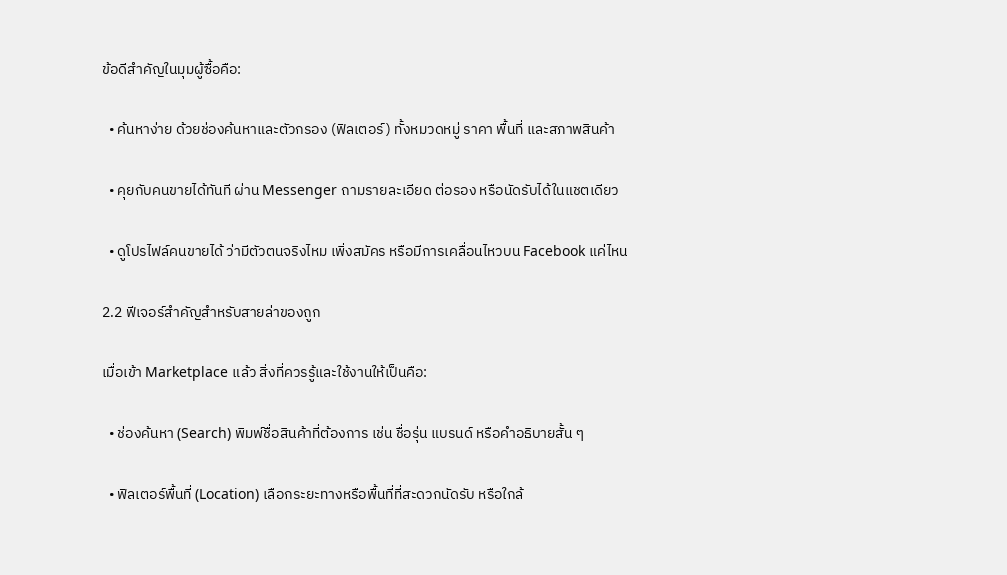ข้อดีสำคัญในมุมผู้ซื้อคือ:

  • ค้นหาง่าย ด้วยช่องค้นหาและตัวกรอง (ฟิลเตอร์) ทั้งหมวดหมู่ ราคา พื้นที่ และสภาพสินค้า

  • คุยกับคนขายได้ทันที ผ่าน Messenger ถามรายละเอียด ต่อรอง หรือนัดรับได้ในแชตเดียว

  • ดูโปรไฟล์คนขายได้ ว่ามีตัวตนจริงไหม เพิ่งสมัคร หรือมีการเคลื่อนไหวบน Facebook แค่ไหน

2.2 ฟีเจอร์สำคัญสำหรับสายล่าของถูก

เมื่อเข้า Marketplace แล้ว สิ่งที่ควรรู้และใช้งานให้เป็นคือ:

  • ช่องค้นหา (Search) พิมพ์ชื่อสินค้าที่ต้องการ เช่น ชื่อรุ่น แบรนด์ หรือคำอธิบายสั้น ๆ

  • ฟิลเตอร์พื้นที่ (Location) เลือกระยะทางหรือพื้นที่ที่สะดวกนัดรับ หรือใกล้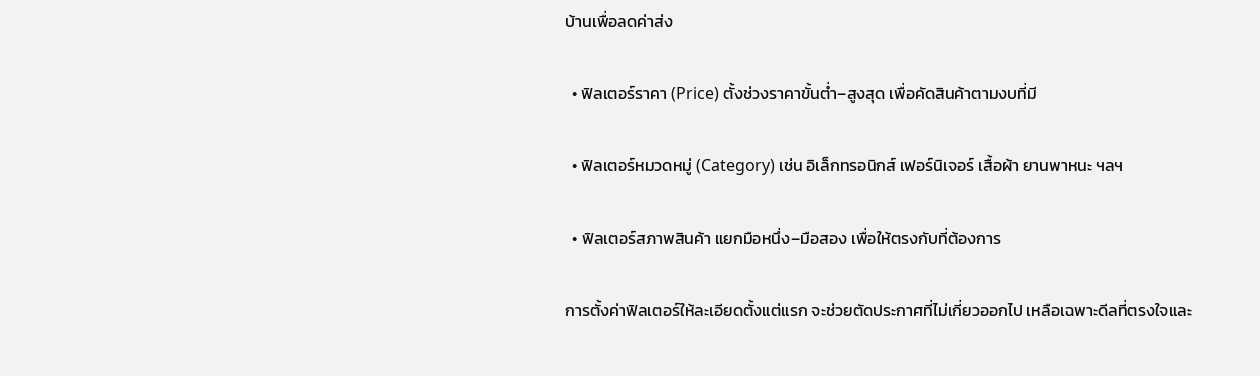บ้านเพื่อลดค่าส่ง

  • ฟิลเตอร์ราคา (Price) ตั้งช่วงราคาขั้นต่ำ–สูงสุด เพื่อคัดสินค้าตามงบที่มี

  • ฟิลเตอร์หมวดหมู่ (Category) เช่น อิเล็กทรอนิกส์ เฟอร์นิเจอร์ เสื้อผ้า ยานพาหนะ ฯลฯ

  • ฟิลเตอร์สภาพสินค้า แยกมือหนึ่ง–มือสอง เพื่อให้ตรงกับที่ต้องการ

การตั้งค่าฟิลเตอร์ให้ละเอียดตั้งแต่แรก จะช่วยตัดประกาศที่ไม่เกี่ยวออกไป เหลือเฉพาะดีลที่ตรงใจและ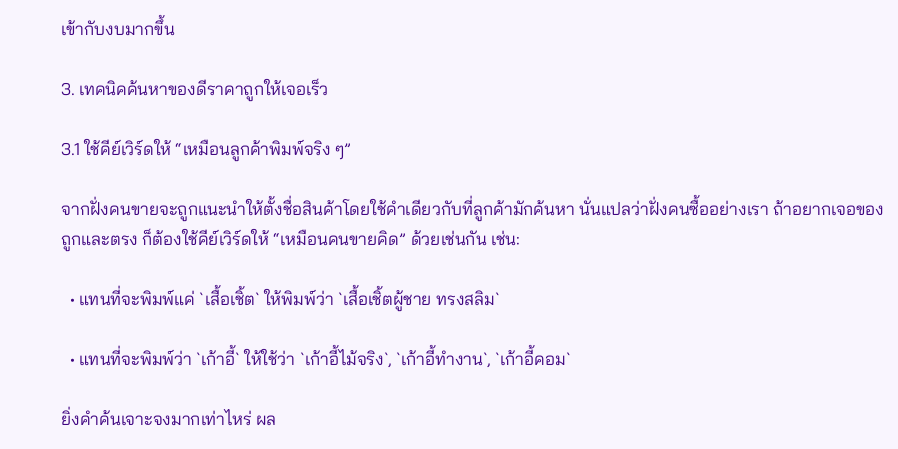เข้ากับงบมากขึ้น

3. เทคนิคค้นหาของดีราคาถูกให้เจอเร็ว

3.1 ใช้คีย์เวิร์ดให้ “เหมือนลูกค้าพิมพ์จริง ๆ”

จากฝั่งคนขายจะถูกแนะนำให้ตั้งชื่อสินค้าโดยใช้คำเดียวกับที่ลูกค้ามักค้นหา นั่นแปลว่าฝั่งคนซื้ออย่างเรา ถ้าอยากเจอของถูกและตรง ก็ต้องใช้คีย์เวิร์ดให้ “เหมือนคนขายคิด” ด้วยเช่นกัน เช่น:

  • แทนที่จะพิมพ์แค่ `เสื้อเชิ้ต` ให้พิมพ์ว่า `เสื้อเชิ้ตผู้ชาย ทรงสลิม`

  • แทนที่จะพิมพ์ว่า `เก้าอี้` ให้ใช้ว่า `เก้าอี้ไม้จริง`, `เก้าอี้ทำงาน`, `เก้าอี้คอม`

ยิ่งคำค้นเจาะจงมากเท่าไหร่ ผล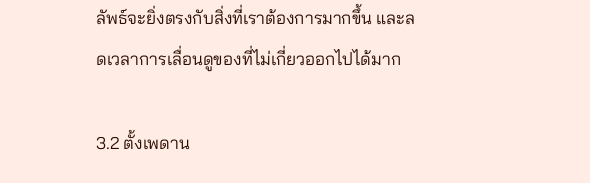ลัพธ์จะยิ่งตรงกับสิ่งที่เราต้องการมากขึ้น และลดเวลาการเลื่อนดูของที่ไม่เกี่ยวออกไปได้มาก

3.2 ตั้งเพดาน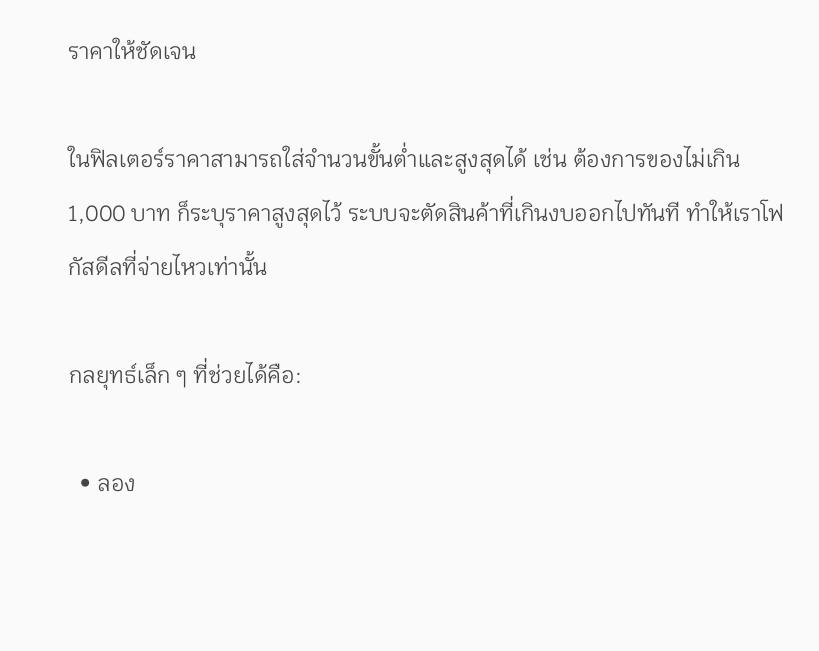ราคาให้ชัดเจน

ในฟิลเตอร์ราคาสามารถใส่จำนวนขั้นต่ำและสูงสุดได้ เช่น ต้องการของไม่เกิน 1,000 บาท ก็ระบุราคาสูงสุดไว้ ระบบจะตัดสินค้าที่เกินงบออกไปทันที ทำให้เราโฟกัสดีลที่จ่ายไหวเท่านั้น

กลยุทธ์เล็ก ๆ ที่ช่วยได้คือ:

  • ลอง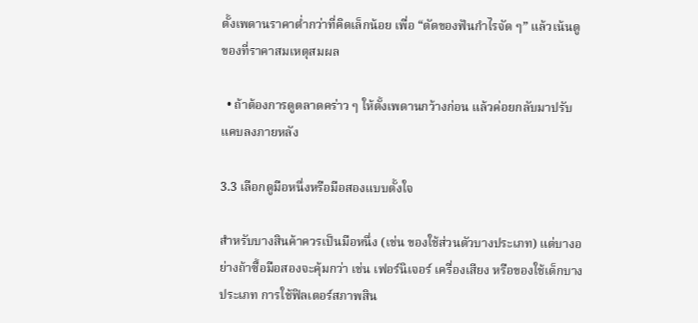ตั้งเพดานราคาต่ำกว่าที่คิดเล็กน้อย เพื่อ “ตัดของฟันกำไรจัด ๆ” แล้วเน้นดูของที่ราคาสมเหตุสมผล

  • ถ้าต้องการดูตลาดคร่าว ๆ ให้ตั้งเพดานกว้างก่อน แล้วค่อยกลับมาปรับแคบลงภายหลัง

3.3 เลือกดูมือหนึ่งหรือมือสองแบบตั้งใจ

สำหรับบางสินค้าควรเป็นมือหนึ่ง (เช่น ของใช้ส่วนตัวบางประเภท) แต่บางอย่างถ้าซื้อมือสองจะคุ้มกว่า เช่น เฟอร์นิเจอร์ เครื่องเสียง หรือของใช้เด็กบางประเภท การใช้ฟิลเตอร์สภาพสิน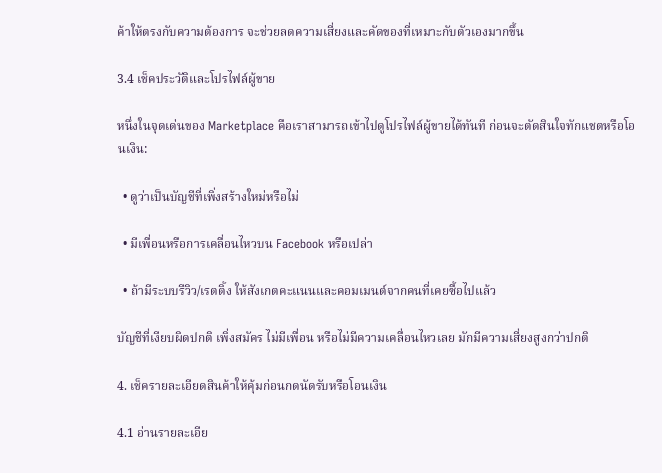ค้าให้ตรงกับความต้องการ จะช่วยลดความเสี่ยงและคัดของที่เหมาะกับตัวเองมากขึ้น

3.4 เช็คประวัติและโปรไฟล์ผู้ขาย

หนึ่งในจุดเด่นของ Marketplace คือเราสามารถเข้าไปดูโปรไฟล์ผู้ขายได้ทันที ก่อนจะตัดสินใจทักแชตหรือโอนเงิน:

  • ดูว่าเป็นบัญชีที่เพิ่งสร้างใหม่หรือไม่

  • มีเพื่อนหรือการเคลื่อนไหวบน Facebook หรือเปล่า

  • ถ้ามีระบบรีวิว/เรตติ้ง ให้สังเกตคะแนนและคอมเมนต์จากคนที่เคยซื้อไปแล้ว

บัญชีที่เงียบผิดปกติ เพิ่งสมัคร ไม่มีเพื่อน หรือไม่มีความเคลื่อนไหวเลย มักมีความเสี่ยงสูงกว่าปกติ

4. เช็ครายละเอียดสินค้าให้คุ้มก่อนกดนัดรับหรือโอนเงิน

4.1 อ่านรายละเอีย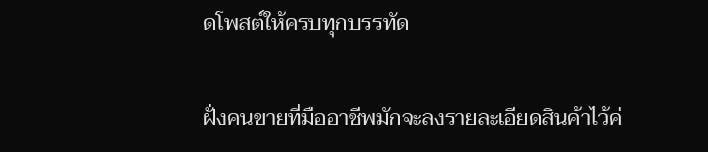ดโพสต์ให้ครบทุกบรรทัด

ฝั่งคนขายที่มืออาชีพมักจะลงรายละเอียดสินค้าไว้ค่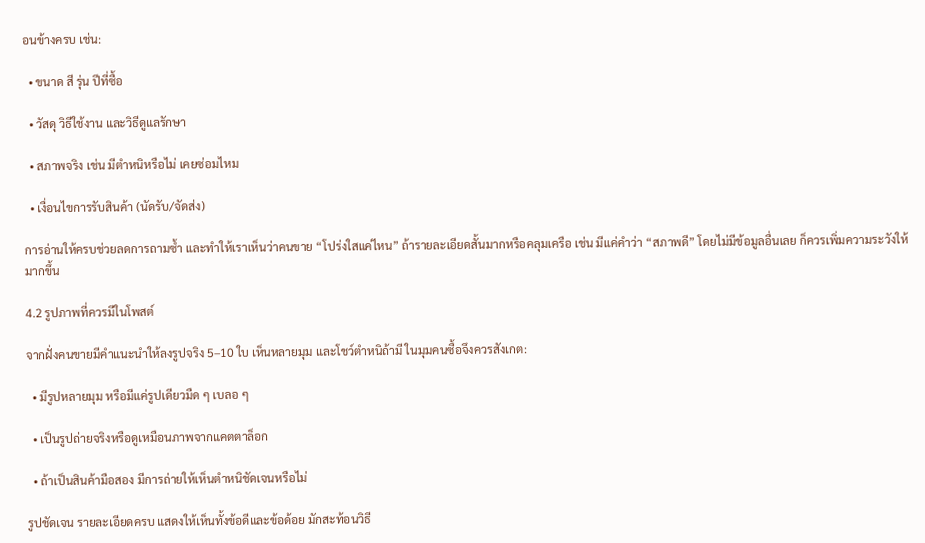อนข้างครบ เช่น:

  • ขนาด สี รุ่น ปีที่ซื้อ

  • วัสดุ วิธีใช้งาน และวิธีดูแลรักษา

  • สภาพจริง เช่น มีตำหนิหรือไม่ เคยซ่อมไหม

  • เงื่อนไขการรับสินค้า (นัดรับ/จัดส่ง)

การอ่านให้ครบช่วยลดการถามซ้ำ และทำให้เราเห็นว่าคนขาย “โปร่งใสแค่ไหน” ถ้ารายละเอียดสั้นมากหรือคลุมเครือ เช่น มีแค่คำว่า “สภาพดี” โดยไม่มีข้อมูลอื่นเลย ก็ควรเพิ่มความระวังให้มากขึ้น

4.2 รูปภาพที่ควรมีในโพสต์

จากฝั่งคนขายมีคำแนะนำให้ลงรูปจริง 5–10 ใบ เห็นหลายมุม และโชว์ตำหนิถ้ามี ในมุมคนซื้อจึงควรสังเกต:

  • มีรูปหลายมุม หรือมีแค่รูปเดียวมืด ๆ เบลอ ๆ

  • เป็นรูปถ่ายจริงหรือดูเหมือนภาพจากแคตตาล็อก

  • ถ้าเป็นสินค้ามือสอง มีการถ่ายให้เห็นตำหนิชัดเจนหรือไม่

รูปชัดเจน รายละเอียดครบ แสดงให้เห็นทั้งข้อดีและข้อด้อย มักสะท้อนวิธี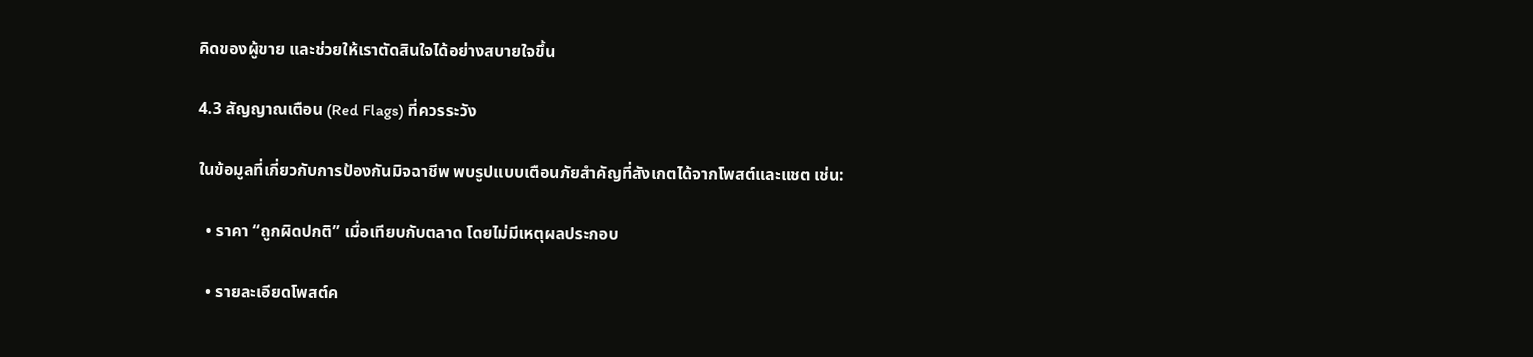คิดของผู้ขาย และช่วยให้เราตัดสินใจได้อย่างสบายใจขึ้น

4.3 สัญญาณเตือน (Red Flags) ที่ควรระวัง

ในข้อมูลที่เกี่ยวกับการป้องกันมิจฉาชีพ พบรูปแบบเตือนภัยสำคัญที่สังเกตได้จากโพสต์และแชต เช่น:

  • ราคา “ถูกผิดปกติ” เมื่อเทียบกับตลาด โดยไม่มีเหตุผลประกอบ

  • รายละเอียดโพสต์ค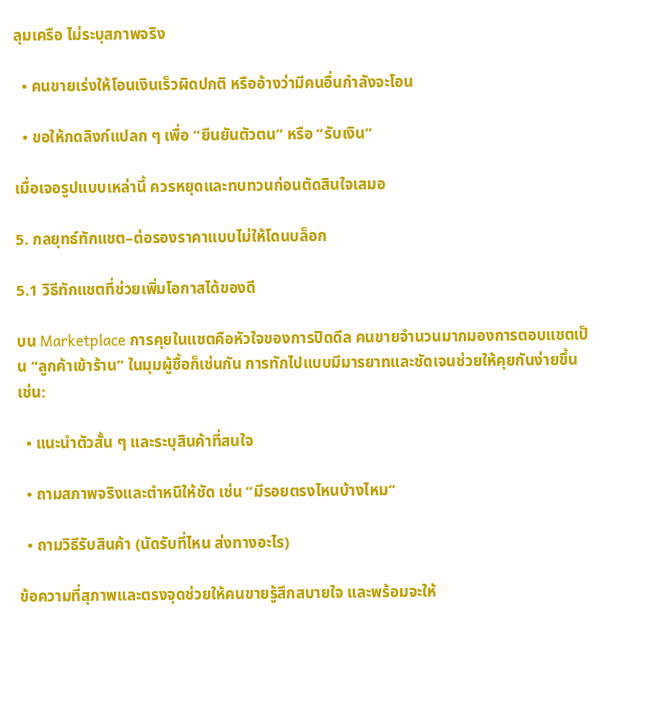ลุมเครือ ไม่ระบุสภาพจริง

  • คนขายเร่งให้โอนเงินเร็วผิดปกติ หรืออ้างว่ามีคนอื่นกำลังจะโอน

  • ขอให้กดลิงก์แปลก ๆ เพื่อ “ยืนยันตัวตน” หรือ “รับเงิน”

เมื่อเจอรูปแบบเหล่านี้ ควรหยุดและทบทวนก่อนตัดสินใจเสมอ

5. กลยุทธ์ทักแชต–ต่อรองราคาแบบไม่ให้โดนบล็อก

5.1 วิธีทักแชตที่ช่วยเพิ่มโอกาสได้ของดี

บน Marketplace การคุยในแชตคือหัวใจของการปิดดีล คนขายจำนวนมากมองการตอบแชตเป็น “ลูกค้าเข้าร้าน” ในมุมผู้ซื้อก็เช่นกัน การทักไปแบบมีมารยาทและชัดเจนช่วยให้คุยกันง่ายขึ้น เช่น:

  • แนะนำตัวสั้น ๆ และระบุสินค้าที่สนใจ

  • ถามสภาพจริงและตำหนิให้ชัด เช่น “มีรอยตรงไหนบ้างไหม”

  • ถามวิธีรับสินค้า (นัดรับที่ไหน ส่งทางอะไร)

ข้อความที่สุภาพและตรงจุดช่วยให้คนขายรู้สึกสบายใจ และพร้อมจะให้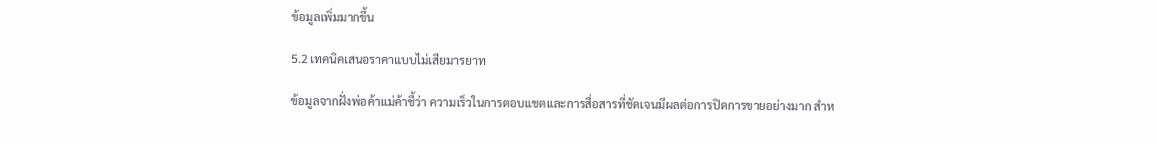ข้อมูลเพิ่มมากขึ้น

5.2 เทคนิคเสนอราคาแบบไม่เสียมารยาท

ข้อมูลจากฝั่งพ่อค้าแม่ค้าชี้ว่า ความเร็วในการตอบแชตและการสื่อสารที่ชัดเจนมีผลต่อการปิดการขายอย่างมาก สำห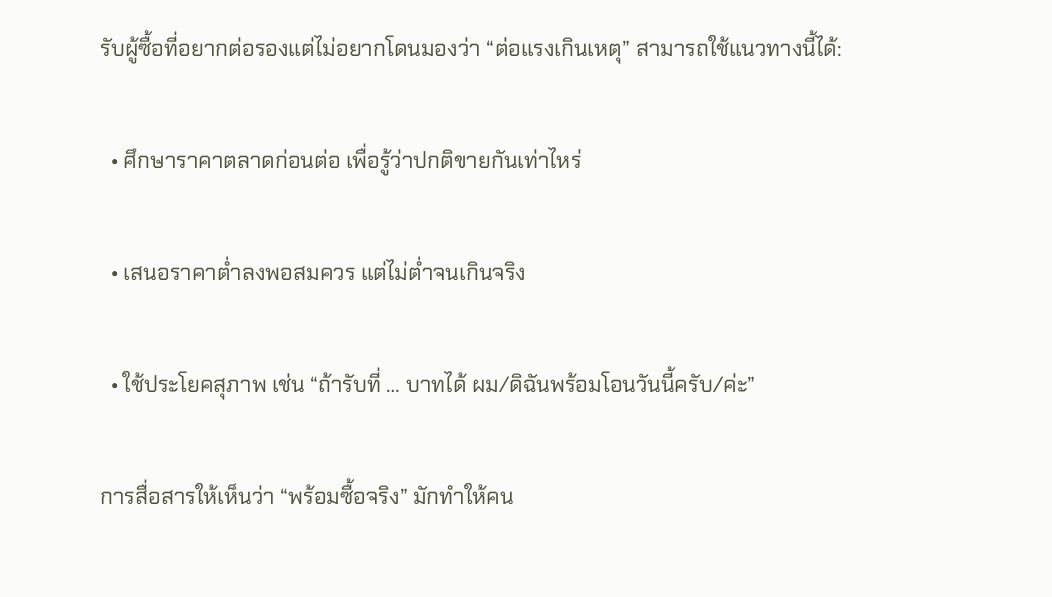รับผู้ซื้อที่อยากต่อรองแต่ไม่อยากโดนมองว่า “ต่อแรงเกินเหตุ” สามารถใช้แนวทางนี้ได้:

  • ศึกษาราคาตลาดก่อนต่อ เพื่อรู้ว่าปกติขายกันเท่าไหร่

  • เสนอราคาต่ำลงพอสมควร แต่ไม่ต่ำจนเกินจริง

  • ใช้ประโยคสุภาพ เช่น “ถ้ารับที่ … บาทได้ ผม/ดิฉันพร้อมโอนวันนี้ครับ/ค่ะ”

การสื่อสารให้เห็นว่า “พร้อมซื้อจริง” มักทำให้คน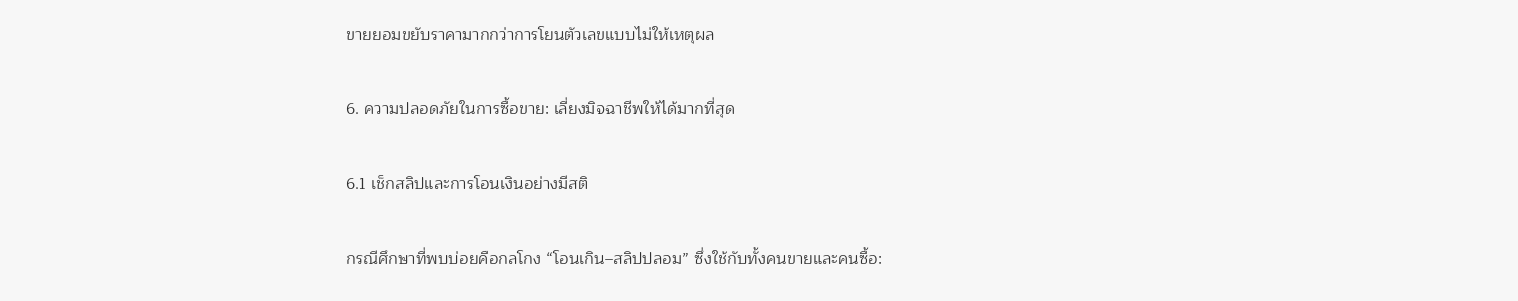ขายยอมขยับราคามากกว่าการโยนตัวเลขแบบไม่ให้เหตุผล

6. ความปลอดภัยในการซื้อขาย: เลี่ยงมิจฉาชีพให้ได้มากที่สุด

6.1 เช็กสลิปและการโอนเงินอย่างมีสติ

กรณีศึกษาที่พบบ่อยคือกลโกง “โอนเกิน–สลิปปลอม” ซึ่งใช้กับทั้งคนขายและคนซื้อ: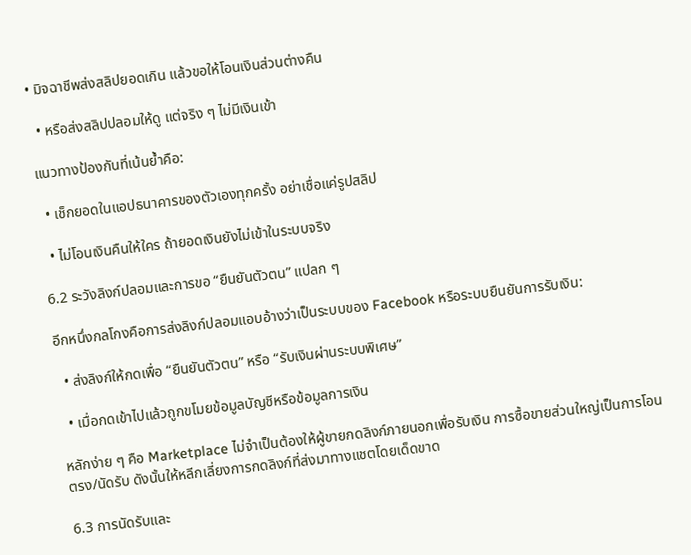• มิจฉาชีพส่งสลิปยอดเกิน แล้วขอให้โอนเงินส่วนต่างคืน

  • หรือส่งสลิปปลอมให้ดู แต่จริง ๆ ไม่มีเงินเข้า

แนวทางป้องกันที่เน้นย้ำคือ:

  • เช็กยอดในแอปธนาคารของตัวเองทุกครั้ง อย่าเชื่อแค่รูปสลิป

  • ไม่โอนเงินคืนให้ใคร ถ้ายอดเงินยังไม่เข้าในระบบจริง

6.2 ระวังลิงก์ปลอมและการขอ “ยืนยันตัวตน” แปลก ๆ

อีกหนึ่งกลโกงคือการส่งลิงก์ปลอมแอบอ้างว่าเป็นระบบของ Facebook หรือระบบยืนยันการรับเงิน:

  • ส่งลิงก์ให้กดเพื่อ “ยืนยันตัวตน” หรือ “รับเงินผ่านระบบพิเศษ”

  • เมื่อกดเข้าไปแล้วถูกขโมยข้อมูลบัญชีหรือข้อมูลการเงิน

หลักง่าย ๆ คือ Marketplace ไม่จำเป็นต้องให้ผู้ขายกดลิงก์ภายนอกเพื่อรับเงิน การซื้อขายส่วนใหญ่เป็นการโอนตรง/นัดรับ ดังนั้นให้หลีกเลี่ยงการกดลิงก์ที่ส่งมาทางแชตโดยเด็ดขาด

6.3 การนัดรับและ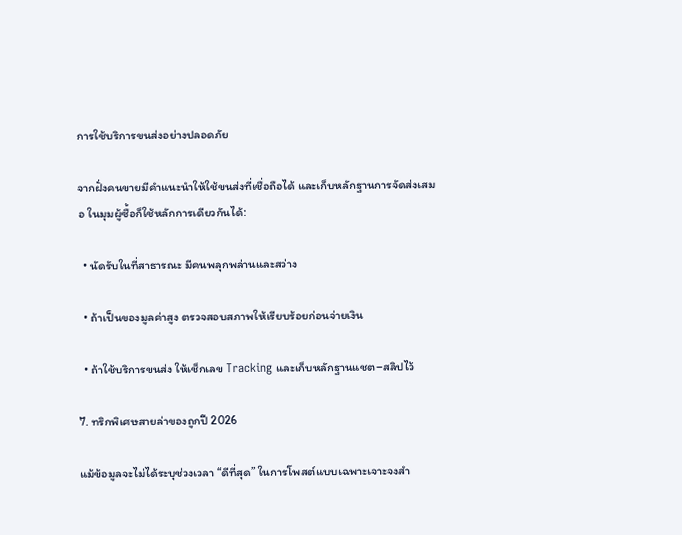การใช้บริการขนส่งอย่างปลอดภัย

จากฝั่งคนขายมีคำแนะนำให้ใช้ขนส่งที่เชื่อถือได้ และเก็บหลักฐานการจัดส่งเสมอ ในมุมผู้ซื้อก็ใช้หลักการเดียวกันได้:

  • นัดรับในที่สาธารณะ มีคนพลุกพล่านและสว่าง

  • ถ้าเป็นของมูลค่าสูง ตรวจสอบสภาพให้เรียบร้อยก่อนจ่ายเงิน

  • ถ้าใช้บริการขนส่ง ให้เช็กเลข Tracking และเก็บหลักฐานแชต–สลิปไว้

7. ทริกพิเศษสายล่าของถูกปี 2026

แม้ข้อมูลจะไม่ได้ระบุช่วงเวลา “ดีที่สุด” ในการโพสต์แบบเฉพาะเจาะจงสำ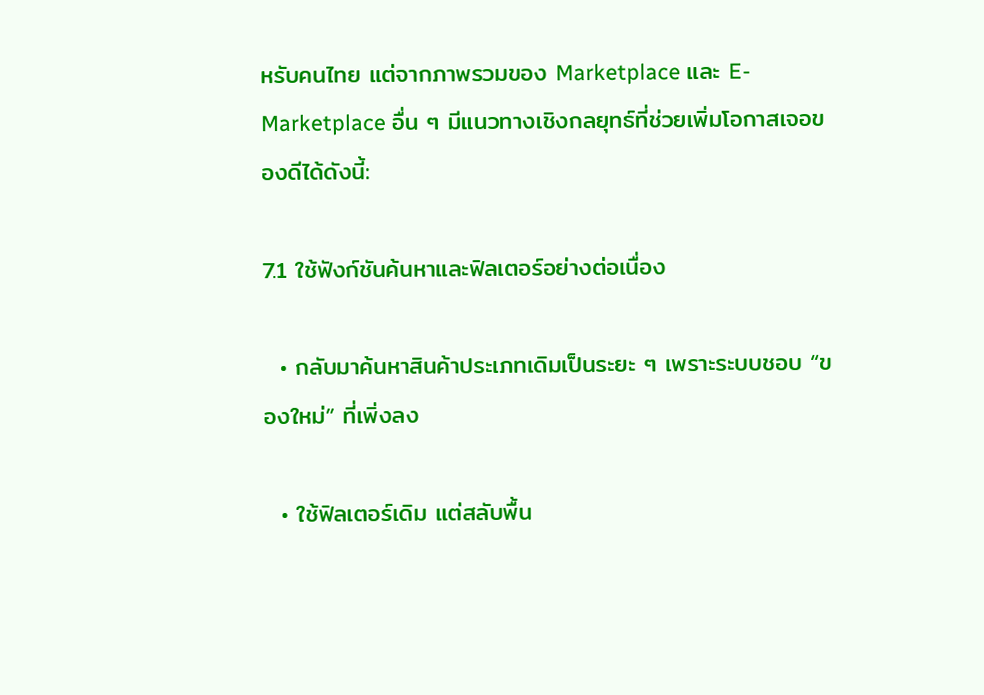หรับคนไทย แต่จากภาพรวมของ Marketplace และ E-Marketplace อื่น ๆ มีแนวทางเชิงกลยุทธ์ที่ช่วยเพิ่มโอกาสเจอของดีได้ดังนี้:

7.1 ใช้ฟังก์ชันค้นหาและฟิลเตอร์อย่างต่อเนื่อง

  • กลับมาค้นหาสินค้าประเภทเดิมเป็นระยะ ๆ เพราะระบบชอบ “ของใหม่” ที่เพิ่งลง

  • ใช้ฟิลเตอร์เดิม แต่สลับพื้น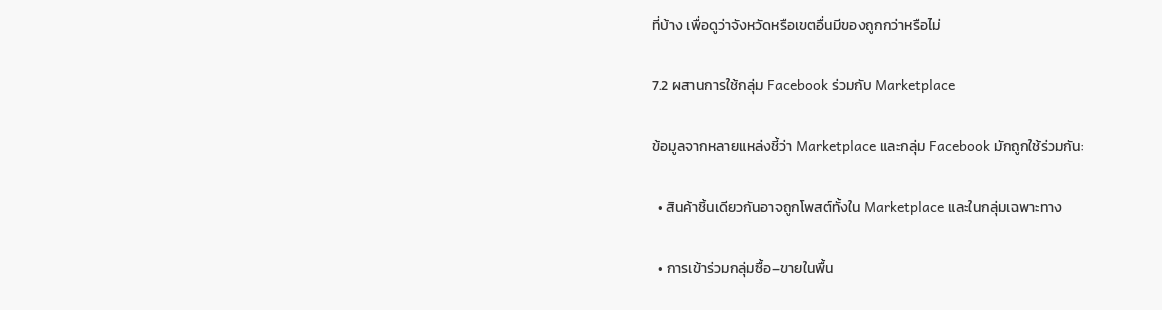ที่บ้าง เพื่อดูว่าจังหวัดหรือเขตอื่นมีของถูกกว่าหรือไม่

7.2 ผสานการใช้กลุ่ม Facebook ร่วมกับ Marketplace

ข้อมูลจากหลายแหล่งชี้ว่า Marketplace และกลุ่ม Facebook มักถูกใช้ร่วมกัน:

  • สินค้าชิ้นเดียวกันอาจถูกโพสต์ทั้งใน Marketplace และในกลุ่มเฉพาะทาง

  • การเข้าร่วมกลุ่มซื้อ–ขายในพื้น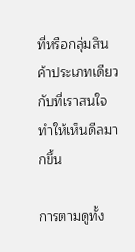ที่หรือกลุ่มสินค้าประเภทเดียวกับที่เราสนใจ ทำให้เห็นดีลมากขึ้น

การตามดูทั้ง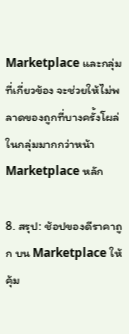Marketplace และกลุ่มที่เกี่ยวข้อง จะช่วยให้ไม่พลาดของถูกที่บางครั้งโผล่ในกลุ่มมากกว่าหน้า Marketplace หลัก

8. สรุป: ช้อปของดีราคาถูก บน Marketplace ให้คุ้ม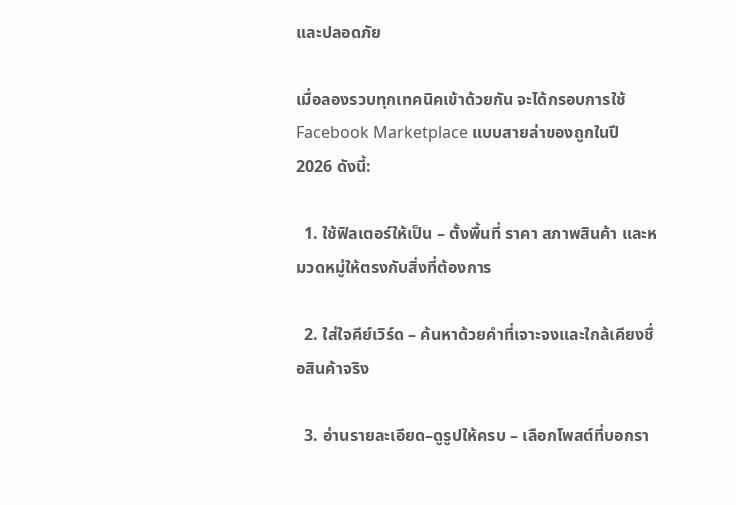และปลอดภัย

เมื่อลองรวบทุกเทคนิคเข้าด้วยกัน จะได้กรอบการใช้ Facebook Marketplace แบบสายล่าของถูกในปี 2026 ดังนี้:

  1. ใช้ฟิลเตอร์ให้เป็น – ตั้งพื้นที่ ราคา สภาพสินค้า และหมวดหมู่ให้ตรงกับสิ่งที่ต้องการ

  2. ใส่ใจคีย์เวิร์ด – ค้นหาด้วยคำที่เจาะจงและใกล้เคียงชื่อสินค้าจริง

  3. อ่านรายละเอียด–ดูรูปให้ครบ – เลือกโพสต์ที่บอกรา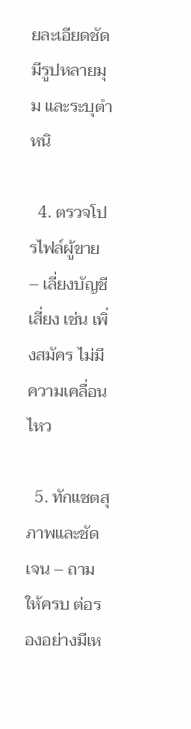ยละเอียดชัด มีรูปหลายมุม และระบุตำหนิ

  4. ตรวจโปรไฟล์ผู้ขาย – เลี่ยงบัญชีเสี่ยง เช่น เพิ่งสมัคร ไม่มีความเคลื่อนไหว

  5. ทักแชตสุภาพและชัดเจน – ถามให้ครบ ต่อรองอย่างมีเห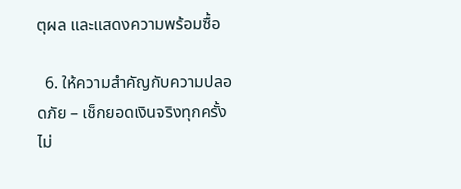ตุผล และแสดงความพร้อมซื้อ

  6. ให้ความสำคัญกับความปลอดภัย – เช็กยอดเงินจริงทุกครั้ง ไม่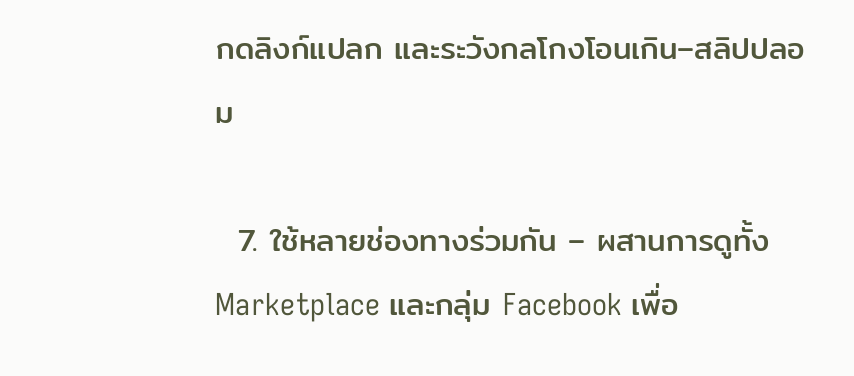กดลิงก์แปลก และระวังกลโกงโอนเกิน–สลิปปลอม

  7. ใช้หลายช่องทางร่วมกัน – ผสานการดูทั้ง Marketplace และกลุ่ม Facebook เพื่อ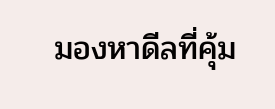มองหาดีลที่คุ้ม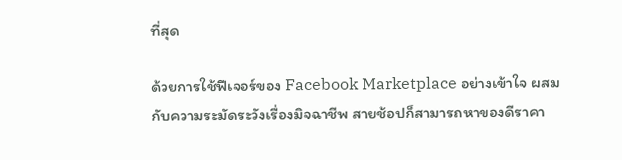ที่สุด

ด้วยการใช้ฟีเจอร์ของ Facebook Marketplace อย่างเข้าใจ ผสมกับความระมัดระวังเรื่องมิจฉาชีพ สายช้อปก็สามารถหาของดีราคา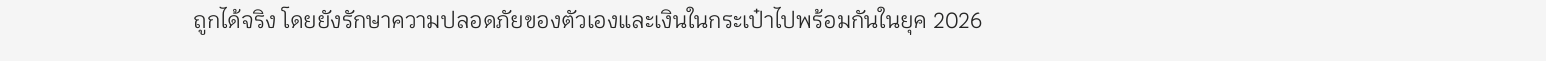ถูกได้จริง โดยยังรักษาความปลอดภัยของตัวเองและเงินในกระเป๋าไปพร้อมกันในยุค 2026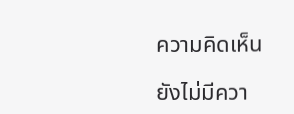ความคิดเห็น

ยังไม่มีควา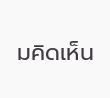มคิดเห็น